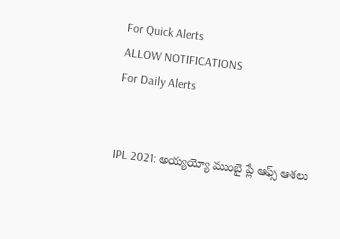For Quick Alerts
ALLOW NOTIFICATIONS
For Daily Alerts


IPL 2021: అయ్యయ్యో ముంబై ప్లే ఆఫ్స్ ఆశలు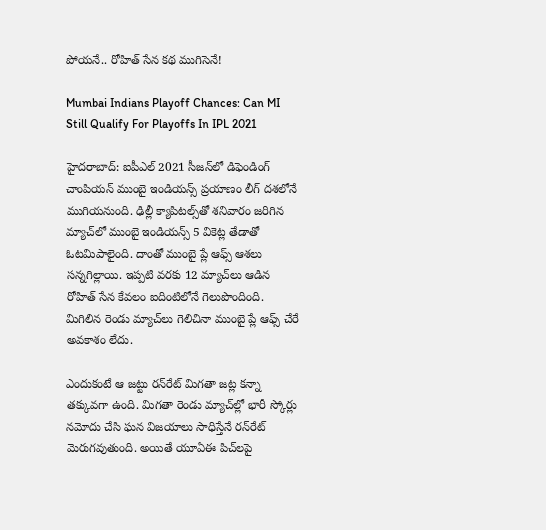పోయనే.. రోహిత్ సేన కథ ముగిసెనే!

Mumbai Indians Playoff Chances: Can MI Still Qualify For Playoffs In IPL 2021

హైదరాబాద్: ఐపీఎల్ 2021 సీజన్‌లో డిఫెండింగ్ చాంపియన్ ముంబై ఇండియన్స్ ప్రయాణం లీగ్ దశలోనే ముగియనుంది. ఢిల్లీ క్యాపిటల్స్‌తో శనివారం జరిగిన మ్యాచ్‌లో ముంబై ఇండియన్స్ 5 వికెట్ల తేడాతో ఓటమిపాలైంది. దాంతో ముంబై ప్లే ఆఫ్స్ ఆశలు సన్నగిల్లాయి. ఇప్పటి వరకు 12 మ్యాచ్‌లు ఆడిన రోహిత్ సేన కేవలం ఐదింటిలోనే గెలుపొందింది. మిగిలిన రెండు మ్యాచ్‌లు గెలిచినా ముంబై ప్లే ఆఫ్స్ చేరే అవకాశం లేదు.

ఎందుకంటే ఆ జట్టు రన్‌రేట్ మిగతా జట్ల కన్నా తక్కువగా ఉంది. మిగతా రెండు మ్యాచ్‌ల్లో భారీ స్కోర్లు నమోదు చేసి ఘన విజయాలు సాధిస్తేనే రన్‌రేట్ మెరుగవుతుంది. అయితే యూఏఈ పిచ్‌లపై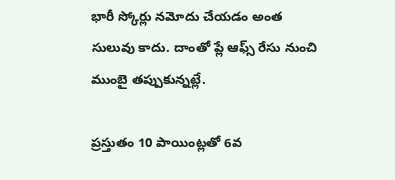భారీ స్కోర్లు నమోదు చేయడం అంత సులువు కాదు. దాంతో ప్లే ఆఫ్స్ రేసు నుంచి ముంబై తప్పుకున్నట్లే.

ప్రస్తుతం 10 పాయింట్లతో 6వ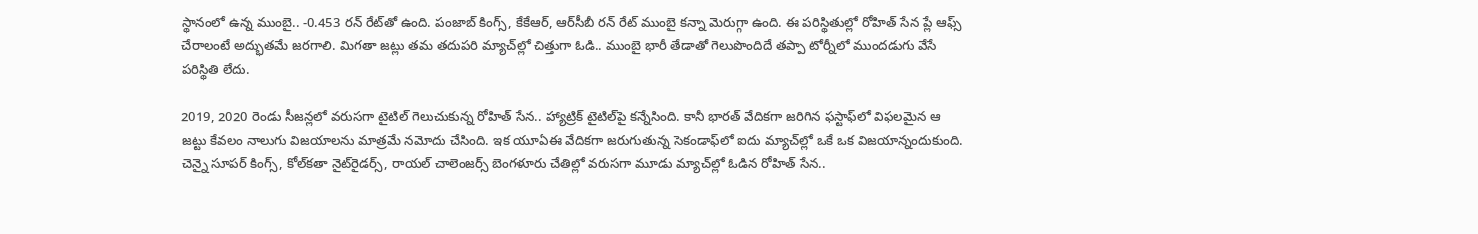స్థానంలో ఉన్న ముంబై.. -0.453 రన్ రేట్‌తో ఉంది. పంజాబ్ కింగ్స్, కేకేఆర్, ఆర్‌సీబీ రన్ రేట్ ముంబై కన్నా మెరుగ్గా ఉంది. ఈ పరిస్థితుల్లో రోహిత్ సేన ప్లే ఆఫ్స్ చేరాలంటే అద్భుతమే జరగాలి. మిగతా జట్లు తమ తదుపరి మ్యాచ్‌ల్లో చిత్తుగా ఓడి.. ముంబై భారీ తేడాతో గెలుపొందిదే తప్పా టోర్నీలో ముందడుగు వేసే పరిస్థితి లేదు.

2019, 2020 రెండు సీజన్లలో వరుసగా టైటిల్ గెలుచుకున్న రోహిత్ సేన.. హ్యాట్రిక్ టైటిల్‌పై కన్నేసింది. కానీ భారత్ వేదికగా జరిగిన ఫస్టాఫ్‌లో విఫలమైన ఆ జట్టు కేవలం నాలుగు విజయాలను మాత్రమే నమోదు చేసింది. ఇక యూఏఈ వేదికగా జరుగుతున్న సెకండాఫ్‌లో ఐదు మ్యాచ్‌ల్లో ఒకే ఒక విజయాన్నందుకుంది. చెన్నై సూపర్ కింగ్స్, కోల్‌కతా నైట్‌రైడర్స్, రాయల్ చాలెంజర్స్ బెంగళూరు చేతిల్లో వరుసగా మూడు మ్యాచ్‌ల్లో ఓడిన రోహిత్ సేన..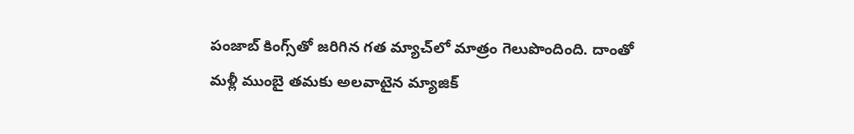పంజాబ్ కింగ్స్‌తో జరిగిన గత మ్యాచ్‌లో మాత్రం గెలుపొందింది. దాంతో మళ్లీ ముంబై తమకు అలవాటైన మ్యాజిక్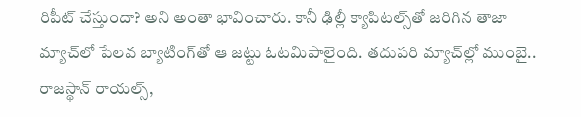రిపీట్ చేస్తుందా? అని అంతా భావించారు. కానీ ఢిల్లీ క్యాపిటల్స్‌తో జరిగిన తాజా మ్యాచ్‌లో పేలవ బ్యాటింగ్‌తో ఆ జట్టు ఓటమిపాలైంది. తదుపరి మ్యాచ్‌ల్లో ముంబై.. రాజస్థాన్ రాయల్స్,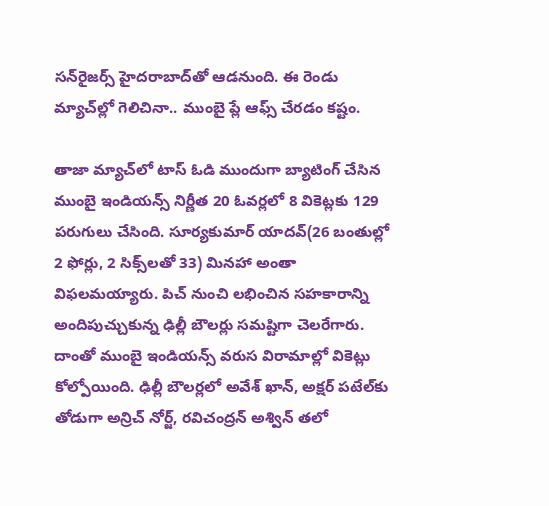సన్‌రైజర్స్ హైదరాబాద్‌తో ఆడనుంది. ఈ రెండు మ్యాచ్‌ల్లో గెలిచినా.. ముంబై ప్లే ఆఫ్స్ చేరడం కష్టం.

తాజా మ్యాచ్‌లో టాస్ ఓడి ముందుగా బ్యాటింగ్ చేసిన ముంబై ఇండియన్స్ నిర్ణీత 20 ఓవర్లలో 8 వికెట్లకు 129 పరుగులు చేసింది. సూర్యకుమార్ యాదవ్(26 బంతుల్లో 2 ఫోర్లు, 2 సిక్స్‌లతో 33) మినహా అంతా విఫలమయ్యారు. పిచ్ నుంచి లభించిన సహకారాన్ని అందిపుచ్చుకున్న ఢిల్లీ బౌలర్లు సమష్టిగా చెలరేగారు. దాంతో ముంబై ఇండియన్స్ వరుస విరామాల్లో వికెట్లు కోల్పోయింది. ఢిల్లీ బౌలర్లలో అవేశ్ ఖాన్, అక్షర్ పటేల్‌కు తోడుగా అన్రిచ్ నోర్జ్, రవిచంద్రన్ అశ్విన్ తలో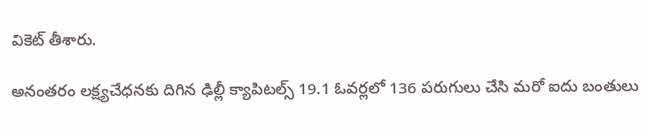వికెట్ తీశారు.

అనంతరం లక్ష్యచేధనకు దిగిన ఢిల్లీ క్యాపిటల్స్ 19.1 ఓవర్లలో 136 పరుగులు చేసి మరో ఐదు బంతులు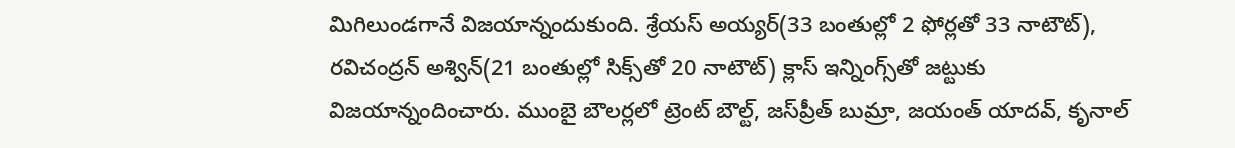మిగిలుండగానే విజయాన్నందుకుంది. శ్రేయస్ అయ్యర్(33 బంతుల్లో 2 ఫోర్లతో 33 నాటౌట్), రవిచంద్రన్ అశ్విన్(21 బంతుల్లో సిక్స్‌తో 20 నాటౌట్) క్లాస్ ఇన్నింగ్స్‌తో జట్టుకు విజయాన్నందించారు. ముంబై బౌలర్లలో ట్రెంట్ బౌల్ట్, జస్‌ప్రీత్ బుమ్రా, జయంత్ యాదవ్, కృనాల్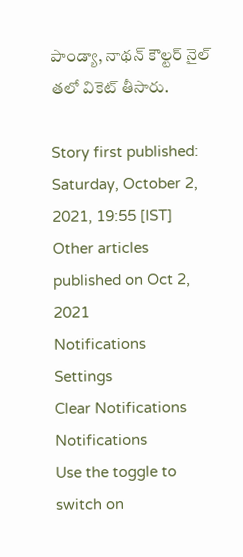పాండ్యా, నాథన్ కౌల్టర్ నైల్ తలో వికెట్ తీసారు.

Story first published: Saturday, October 2, 2021, 19:55 [IST]
Other articles published on Oct 2, 2021
Notifications
Settings
Clear Notifications
Notifications
Use the toggle to switch on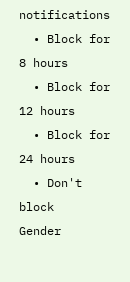notifications
  • Block for 8 hours
  • Block for 12 hours
  • Block for 24 hours
  • Don't block
Gender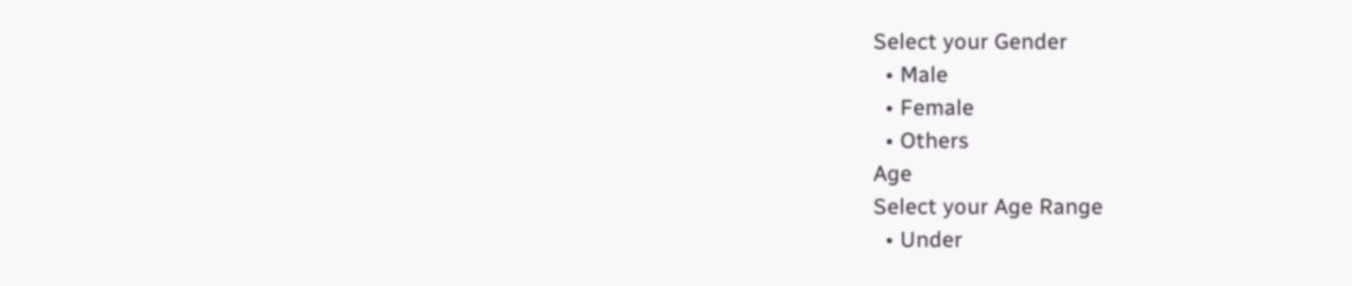Select your Gender
  • Male
  • Female
  • Others
Age
Select your Age Range
  • Under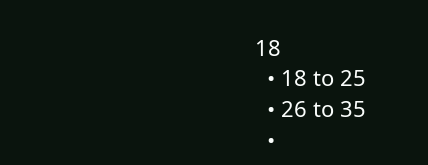18
  • 18 to 25
  • 26 to 35
  •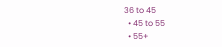36 to 45
  • 45 to 55
  • 55+